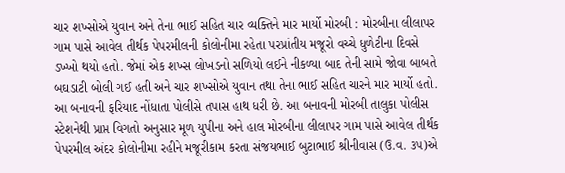ચાર શખ્સોએ યુવાન અને તેના ભાઈ સહિત ચાર વ્યક્તિને માર માર્યો મોરબી : મોરબીના લીલાપર ગામ પાસે આવેલ તીર્થક પેપરમીલની કોલોનીમા રહેતા પરપ્રાંતીય મજૂરો વચ્ચે ધુળેટીના દિવસે ડખ્ખો થયો હતો. જેમાં એક શખ્સ લોખડનો સળિયો લઈને નીકળ્યા બાદ તેની સામે જોવા બાબતે બઘડાટી બોલી ગઈ હતી અને ચાર શખ્સોએ યુવાન તથા તેના ભાઈ સહિત ચારને માર માર્યો હતો. આ બનાવની ફરિયાદ નોંધાતા પોલીસે તપાસ હાથ ધરી છે. આ બનાવની મોરબી તાલુકા પોલીસ સ્ટેશનેથી પ્રાપ્ત વિગતો અનુસાર મૂળ યુપીના અને હાલ મોરબીના લીલાપર ગામ પાસે આવેલ તીર્થક પેપરમીલ અંદર કોલોનીમા રહીને મજૂરીકામ કરતા સંજયભાઈ બુટાભાઈ શ્રીનીવાસ (ઉ.વ. ૩૫)એ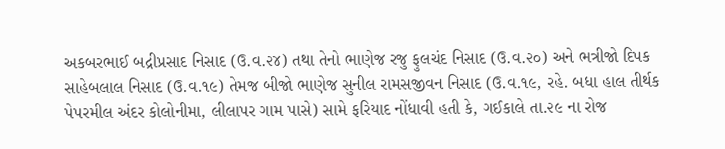અકબરભાઈ બદ્રીપ્રસાદ નિસાદ (ઉ.વ.૨૪) તથા તેનો ભાણેજ રજુ ફુલચંદ નિસાદ (ઉ.વ.૨૦) અને ભત્રીજો દિપક સાહેબલાલ નિસાદ (ઉ.વ.૧૯) તેમજ બીજો ભાણેજ સુનીલ રામસજીવન નિસાદ (ઉ.વ.૧૯, રહે. બધા હાલ તીર્થક પેપરમીલ અંદર કોલોનીમા, લીલાપર ગામ પાસે) સામે ફરિયાદ નોંધાવી હતી કે, ગઈકાલે તા.૨૯ ના રોજ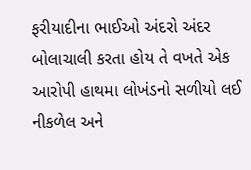ફરીયાદીના ભાઈઓ અંદરો અંદર બોલાચાલી કરતા હોય તે વખતે એક આરોપી હાથમા લોખંડનો સળીયો લઈ નીકળેલ અને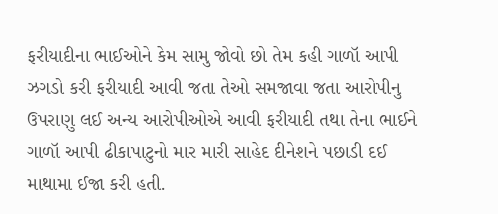ફરીયાદીના ભાઈઓને કેમ સામુ જોવો છો તેમ કહી ગાળૉ આપી ઝગડો કરી ફરીયાદી આવી જતા તેઓ સમજાવા જતા આરોપીનુ ઉપરાણુ લઈ અન્ય આરોપીઓએ આવી ફરીયાદી તથા તેના ભાઈને ગાળૉ આપી ઢીકાપાટુનો માર મારી સાહેદ દીનેશને પછાડી દઈ માથામા ઈજા કરી હતી.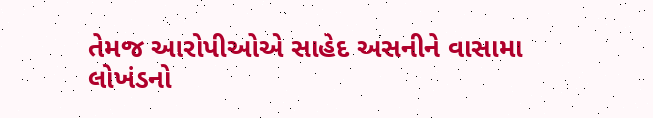તેમજ આરોપીઓએ સાહેદ અસનીને વાસામા લોખંડનો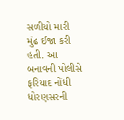સળીયો મારી મુંઢ ઈજા કરી હતી. આ બનાવની પોલીસે ફરિયાદ નોંધી ધોરણસરની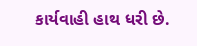કાર્યવાહી હાથ ધરી છે.